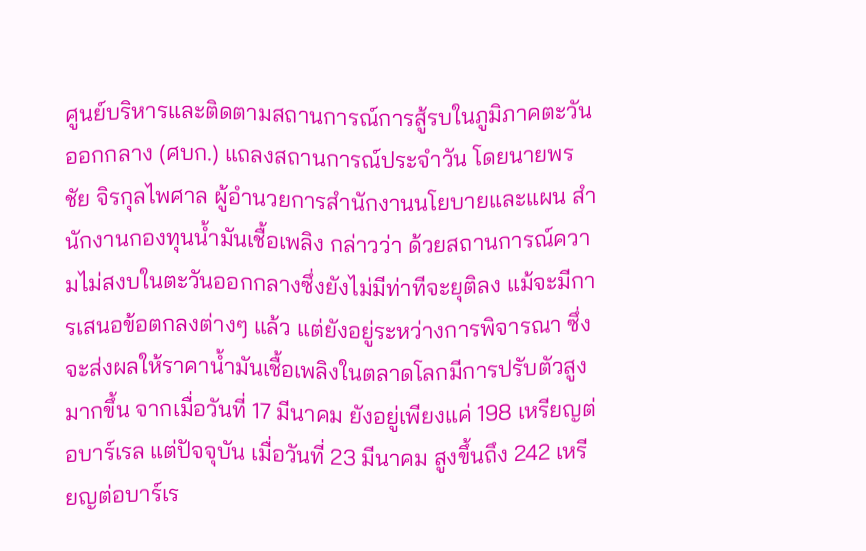ศูนย์บริหารและติดตามสถานการณ์การสู้รบในภูมิภาคตะวันออกกลาง (ศบก.) แถลงสถานการณ์ประจำวัน โดยนายพรชัย จิรกุลไพศาล ผู้อำนวยการสำนักงานนโยบายและแผน สำนักงานกองทุนน้ำมันเชื้อเพลิง กล่าวว่า ด้วยสถานการณ์ความไม่สงบในตะวันออกกลางซึ่งยังไม่มีท่าทีจะยุติลง แม้จะมีการเสนอข้อตกลงต่างๆ แล้ว แต่ยังอยู่ระหว่างการพิจารณา ซึ่งจะส่งผลให้ราคาน้ำมันเชื้อเพลิงในตลาดโลกมีการปรับตัวสูงมากขึ้น จากเมื่อวันที่ 17 มีนาคม ยังอยู่เพียงแค่ 198 เหรียญต่อบาร์เรล แต่ปัจจุบัน เมื่อวันที่ 23 มีนาคม สูงขึ้นถึง 242 เหรียญต่อบาร์เร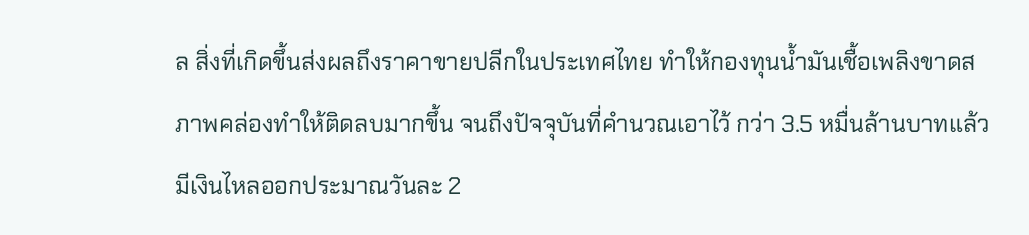ล สิ่งที่เกิดขึ้นส่งผลถึงราคาขายปลีกในประเทศไทย ทำให้กองทุนน้ำมันเชื้อเพลิงขาดสภาพคล่องทำให้ติดลบมากขึ้น จนถึงปัจจุบันที่คำนวณเอาไว้ กว่า 3.5 หมื่นล้านบาทแล้ว มีเงินไหลออกประมาณวันละ 2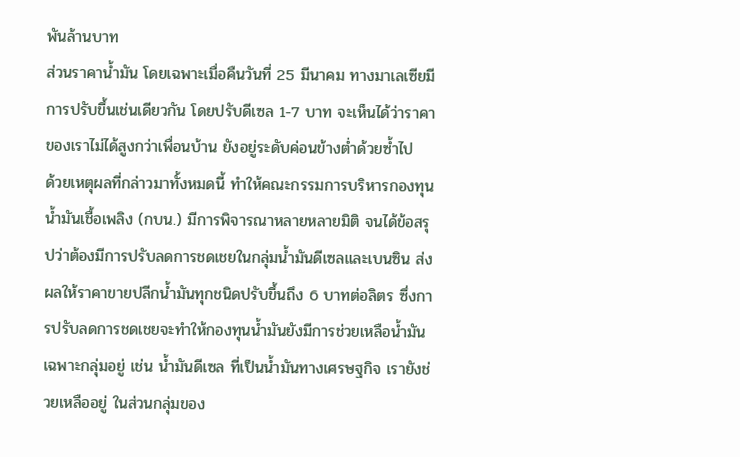พันล้านบาท
ส่วนราคาน้ำมัน โดยเฉพาะเมื่อคืนวันที่ 25 มีนาคม ทางมาเลเซียมีการปรับขึ้นเช่นเดียวกัน โดยปรับดีเซล 1-7 บาท จะเห็นได้ว่าราคาของเราไม่ได้สูงกว่าเพื่อนบ้าน ยังอยู่ระดับค่อนข้างต่ำด้วยซ้ำไป
ด้วยเหตุผลที่กล่าวมาทั้งหมดนี้ ทำให้คณะกรรมการบริหารกองทุนน้ำมันเชื้อเพลิง (กบน.) มีการพิจารณาหลายหลายมิติ จนได้ข้อสรุปว่าต้องมีการปรับลดการชดเชยในกลุ่มน้ำมันดีเซลและเบนซิน ส่งผลให้ราคาขายปลีกน้ำมันทุกชนิดปรับขึ้นถึง 6 บาทต่อลิตร ซึ่งการปรับลดการชดเชยจะทำให้กองทุนน้ำมันยังมีการช่วยเหลือน้ำมันเฉพาะกลุ่มอยู่ เช่น น้ำมันดีเซล ที่เป็นน้ำมันทางเศรษฐกิจ เรายังช่วยเหลืออยู่ ในส่วนกลุ่มของ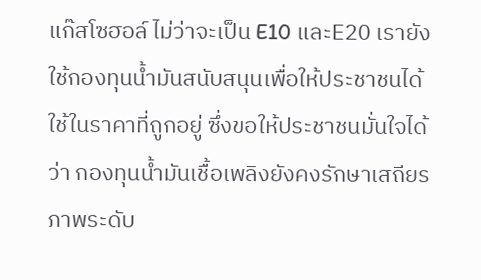แก๊สโซฮอล์ ไม่ว่าจะเป็น E10 และE20 เรายังใช้กองทุนน้ำมันสนับสนุนเพื่อให้ประชาชนได้ใช้ในราคาที่ถูกอยู่ ซึ่งขอให้ประชาชนมั่นใจได้ว่า กองทุนน้ำมันเชื้อเพลิงยังคงรักษาเสถียรภาพระดับ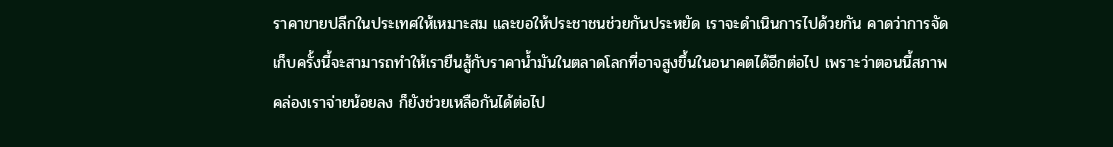ราคาขายปลีกในประเทศให้เหมาะสม และขอให้ประชาชนช่วยกันประหยัด เราจะดำเนินการไปด้วยกัน คาดว่าการจัดเก็บครั้งนี้จะสามารถทำให้เรายืนสู้กับราคาน้ำมันในตลาดโลกที่อาจสูงขึ้นในอนาคตได้อีกต่อไป เพราะว่าตอนนี้สภาพคล่องเราจ่ายน้อยลง ก็ยังช่วยเหลือกันได้ต่อไป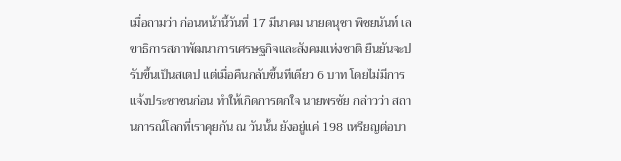เมื่อถามว่า ก่อนหน้านี้วันที่ 17 มีนาคม นายดนุชา พิชยนันท์ เลขาธิการสภาพัฒนาการเศรษฐกิจและสังคมแห่งชาติ ยืนยันจะปรับขึ้นเป็นสเตป แต่เมื่อคืนกลับขึ้นทีเดียว 6 บาท โดยไม่มีการแจ้งประชาชนก่อน ทำให้เกิดการตกใจ นายพรชัย กล่าวว่า สถานการณ์โลกที่เราคุยกัน ณ วันนั้น ยังอยู่แค่ 198 เหรียญต่อบา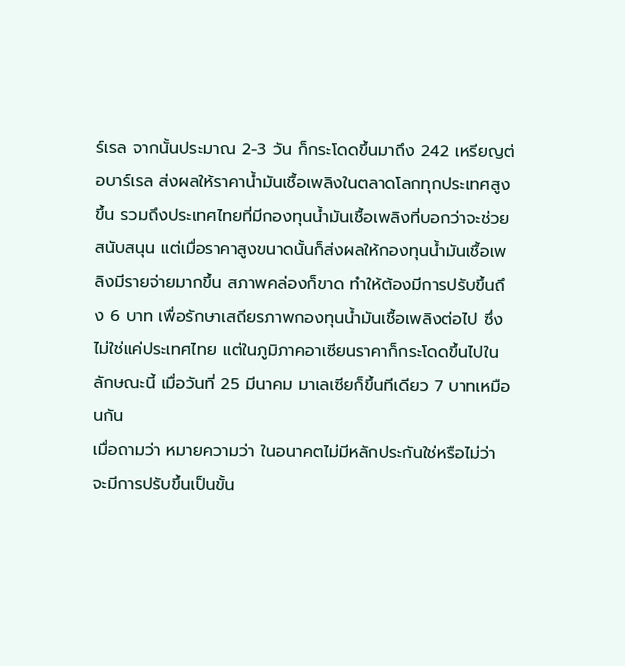ร์เรล จากนั้นประมาณ 2-3 วัน ก็กระโดดขึ้นมาถึง 242 เหรียญต่อบาร์เรล ส่งผลให้ราคาน้ำมันเชื้อเพลิงในตลาดโลกทุกประเทศสูงขึ้น รวมถึงประเทศไทยที่มีกองทุนน้ำมันเชื้อเพลิงที่บอกว่าจะช่วยสนับสนุน แต่เมื่อราคาสูงขนาดนั้นก็ส่งผลให้กองทุนน้ำมันเชื้อเพลิงมีรายจ่ายมากขึ้น สภาพคล่องก็ขาด ทำให้ต้องมีการปรับขึ้นถึง 6 บาท เพื่อรักษาเสถียรภาพกองทุนน้ำมันเชื้อเพลิงต่อไป ซึ่งไม่ใช่แค่ประเทศไทย แต่ในภูมิภาคอาเซียนราคาก็กระโดดขึ้นไปในลักษณะนี้ เมื่อวันที่ 25 มีนาคม มาเลเซียก็ขึ้นทีเดียว 7 บาทเหมือนกัน
เมื่อถามว่า หมายความว่า ในอนาคตไม่มีหลักประกันใช่หรือไม่ว่า จะมีการปรับขึ้นเป็นขั้น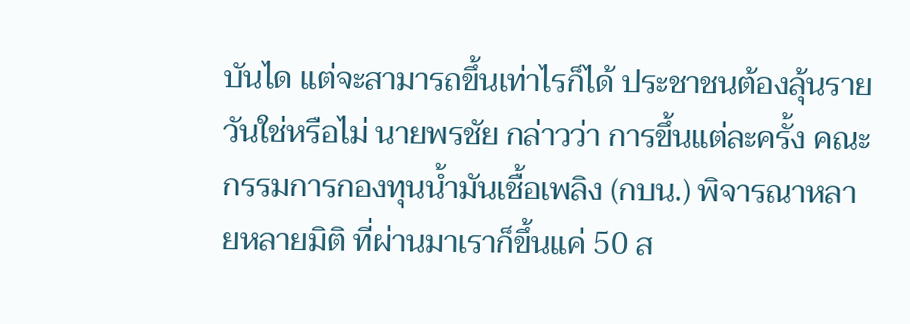บันได แต่จะสามารถขึ้นเท่าไรก็ได้ ประชาชนต้องลุ้นรายวันใช่หรือไม่ นายพรชัย กล่าวว่า การขึ้นแต่ละครั้ง คณะกรรมการกองทุนน้ำมันเชื้อเพลิง (กบน.) พิจารณาหลายหลายมิติ ที่ผ่านมาเราก็ขึ้นแค่ 50 ส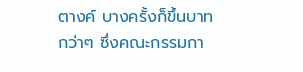ตางค์ บางครั้งก็ขึ้นบาทกว่าๆ ซึ่งคณะกรรมกา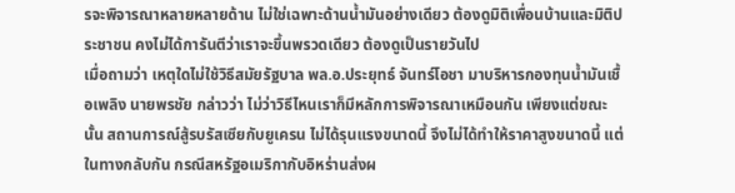รจะพิจารณาหลายหลายด้าน ไม่ใช่เฉพาะด้านน้ำมันอย่างเดียว ต้องดูมิติเพื่อนบ้านและมิติประชาชน คงไม่ได้การันตีว่าเราจะขึ้นพรวดเดียว ต้องดูเป็นรายวันไป
เมื่อถามว่า เหตุใดไม่ใช้วิธีสมัยรัฐบาล พล.อ.ประยุทธ์ จันทร์โอชา มาบริหารกองทุนน้ำมันเชื้อเพลิง นายพรชัย กล่าวว่า ไม่ว่าวิธีไหนเราก็มีหลักการพิจารณาเหมือนกัน เพียงแต่ขณะนั้น สถานการณ์สู้รบรัสเซียกับยูเครน ไม่ได้รุนแรงขนาดนี้ จึงไม่ได้ทำให้ราคาสูงขนาดนี้ แต่ในทางกลับกัน กรณีสหรัฐอเมริกากับอิหร่านส่งผ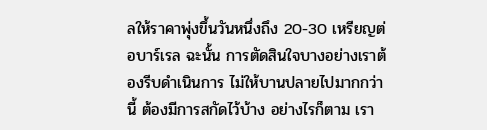ลให้ราคาพุ่งขึ้นวันหนึ่งถึง 20-30 เหรียญต่อบาร์เรล ฉะนั้น การตัดสินใจบางอย่างเราต้องรีบดำเนินการ ไม่ให้บานปลายไปมากกว่านี้ ต้องมีการสกัดไว้บ้าง อย่างไรก็ตาม เรา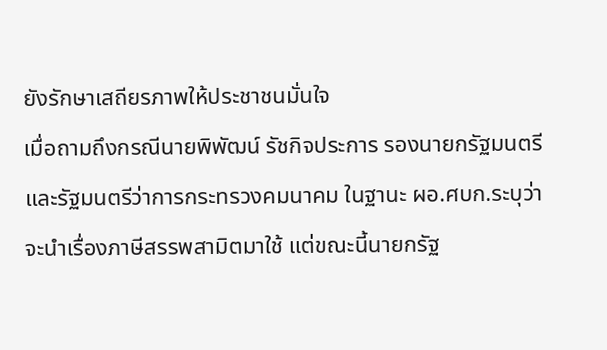ยังรักษาเสถียรภาพให้ประชาชนมั่นใจ
เมื่อถามถึงกรณีนายพิพัฒน์ รัชกิจประการ รองนายกรัฐมนตรีและรัฐมนตรีว่าการกระทรวงคมนาคม ในฐานะ ผอ.ศบก.ระบุว่า จะนำเรื่องภาษีสรรพสามิตมาใช้ แต่ขณะนี้นายกรัฐ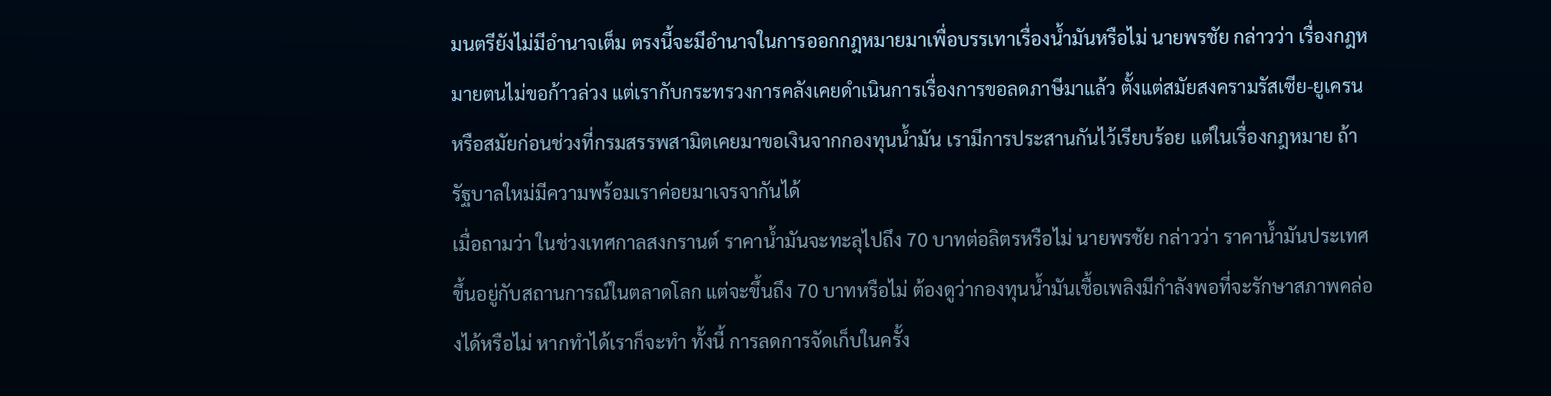มนตรียังไม่มีอำนาจเต็ม ตรงนี้จะมีอำนาจในการออกกฎหมายมาเพื่อบรรเทาเรื่องน้ำมันหรือไม่ นายพรชัย กล่าวว่า เรื่องกฎหมายตนไม่ขอก้าวล่วง แต่เรากับกระทรวงการคลังเคยดำเนินการเรื่องการขอลดภาษีมาแล้ว ตั้งแต่สมัยสงครามรัสเซีย-ยูเครน หรือสมัยก่อนช่วงที่กรมสรรพสามิตเคยมาขอเงินจากกองทุนน้ำมัน เรามีการประสานกันไว้เรียบร้อย แต่ในเรื่องกฎหมาย ถ้ารัฐบาลใหม่มีความพร้อมเราค่อยมาเจรจากันได้
เมื่อถามว่า ในช่วงเทศกาลสงกรานต์ ราคาน้ำมันจะทะลุไปถึง 70 บาทต่อลิตรหรือไม่ นายพรชัย กล่าวว่า ราคาน้ำมันประเทศขึ้นอยู่กับสถานการณ์ในตลาดโลก แต่จะขึ้นถึง 70 บาทหรือไม่ ต้องดูว่ากองทุนน้ำมันเชื้อเพลิงมีกำลังพอที่จะรักษาสภาพคล่องได้หรือไม่ หากทำได้เราก็จะทำ ทั้งนี้ การลดการจัดเก็บในครั้ง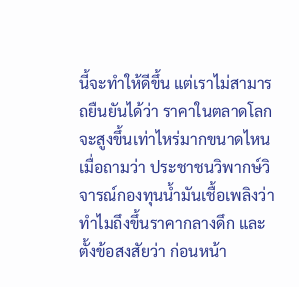นี้จะทำให้ดีขึ้น แต่เราไม่สามารถยืนยันได้ว่า ราคาในตลาดโลกจะสูงขึ้นเท่าไหร่มากขนาดไหน
เมื่อถามว่า ประชาชนวิพากษ์วิจารณ์กองทุนน้ำมันเชื้อเพลิงว่า ทำไมถึงขึ้นราคากลางดึก และตั้งข้อสงสัยว่า ก่อนหน้า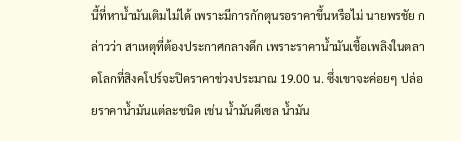นี้ที่หาน้ำมันเติมไม่ได้ เพราะมีการกักตุนรอราคาขึ้นหรือไม่ นายพรชัย กล่าวว่า สาเหตุที่ต้องประกาศกลางดึก เพราะราคาน้ำมันเชื้อเพลิงในตลาดโลกที่สิงคโปร์จะปิดราคาช่วงประมาณ 19.00 น. ซึ่งเขาจะค่อยๆ ปล่อยราคาน้ำมันแต่ละชนิด เช่น น้ำมันดีเซล น้ำมัน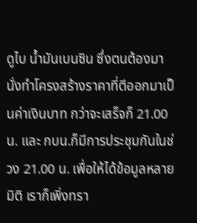ดูไบ น้ำมันเบนซิน ซึ่งตนต้องมานั่งทำโครงสร้างราคาที่ตีออกมาเป็นค่าเงินบาท กว่าจะเสร็จก็ 21.00 น. และ กบน.ก็มีการประชุมกันในช่วง 21.00 น. เพื่อให้ได้ข้อมูลหลายมิติ เราก็เพิ่งทรา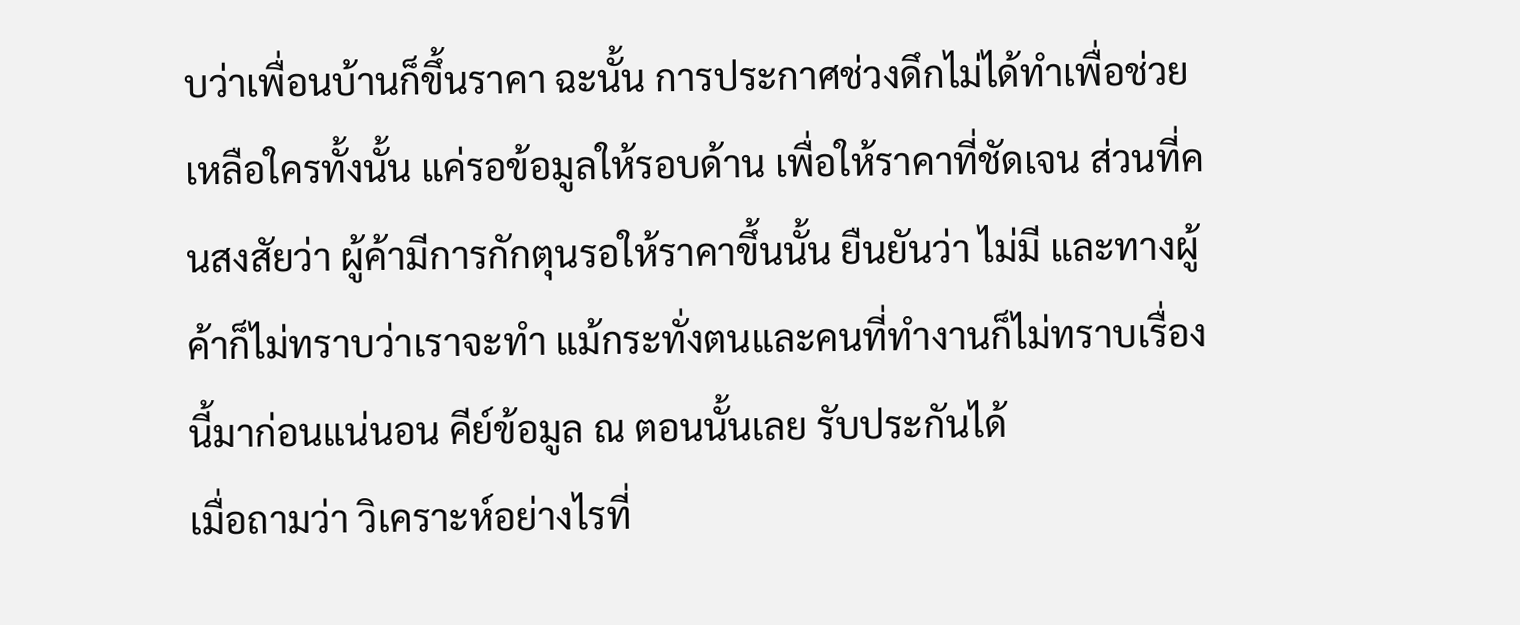บว่าเพื่อนบ้านก็ขึ้นราคา ฉะนั้น การประกาศช่วงดึกไม่ได้ทำเพื่อช่วยเหลือใครทั้งนั้น แค่รอข้อมูลให้รอบด้าน เพื่อให้ราคาที่ชัดเจน ส่วนที่คนสงสัยว่า ผู้ค้ามีการกักตุนรอให้ราคาขึ้นนั้น ยืนยันว่า ไม่มี และทางผู้ค้าก็ไม่ทราบว่าเราจะทำ แม้กระทั่งตนและคนที่ทำงานก็ไม่ทราบเรื่องนี้มาก่อนแน่นอน คีย์ข้อมูล ณ ตอนนั้นเลย รับประกันได้
เมื่อถามว่า วิเคราะห์อย่างไรที่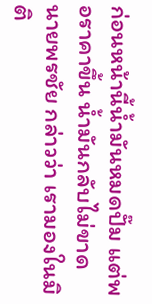ก่อนหน้านี้น้ำมันหมดปั๊ม แต่พอราคาขึ้น น้ำมันกลับไม่ขาด นายพรชัย กล่าวว่า เรามองในมิติ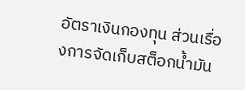อัตราเงินกองทุน ส่วนเรื่องการจัดเก็บสต็อกน้ำมัน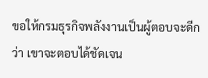ขอให้กรมธุรกิจพลังงานเป็นผู้ตอบจะดีกว่า เขาจะตอบได้ชัดเจน